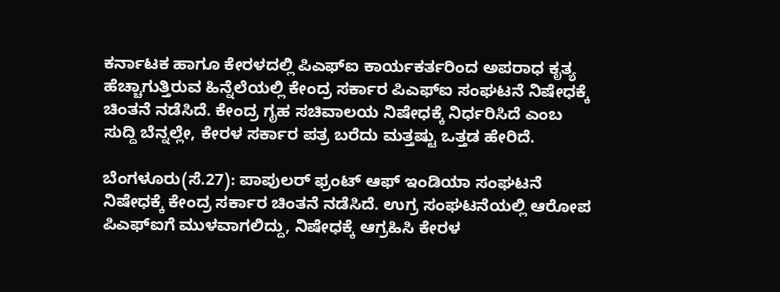ಕರ್ನಾಟಕ ಹಾಗೂ ಕೇರಳದಲ್ಲಿ ಪಿಎಫ್ಐ ಕಾರ್ಯಕರ್ತರಿಂದ ಅಪರಾಧ ಕೃತ್ಯ ಹೆಚ್ಚಾಗುತ್ತಿರುವ ಹಿನ್ನೆಲೆಯಲ್ಲಿ ಕೇಂದ್ರ ಸರ್ಕಾರ ಪಿಎಫ್ಐ ಸಂಘಟನೆ ನಿಷೇಧಕ್ಕೆ ಚಿಂತನೆ ನಡೆಸಿದೆ. ಕೇಂದ್ರ ಗೃಹ ಸಚಿವಾಲಯ ನಿಷೇಧಕ್ಕೆ ನಿರ್ಧರಿಸಿದೆ ಎಂಬ ಸುದ್ದಿ ಬೆನ್ನಲ್ಲೇ, ಕೇರಳ ಸರ್ಕಾರ ಪತ್ರ ಬರೆದು ಮತ್ತಷ್ಟು ಒತ್ತಡ ಹೇರಿದೆ.

ಬೆಂಗಳೂರು(ಸೆ.27): ಪಾಪುಲರ್ ಫ್ರಂಟ್ ಆಫ್ ಇಂಡಿಯಾ ಸಂಘಟನೆ ನಿಷೇಧಕ್ಕೆ ಕೇಂದ್ರ ಸರ್ಕಾರ ಚಿಂತನೆ ನಡೆಸಿದೆ. ಉಗ್ರ ಸಂಘಟನೆಯಲ್ಲಿ ಆರೋಪ ಪಿಎಫ್ಐಗೆ ಮುಳವಾಗಲಿದ್ದು, ನಿಷೇಧಕ್ಕೆ ಆಗ್ರಹಿಸಿ ಕೇರಳ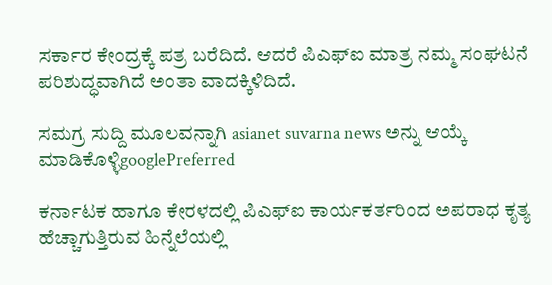ಸರ್ಕಾರ ಕೇಂದ್ರಕ್ಕೆ ಪತ್ರ ಬರೆದಿದೆ. ಆದರೆ ಪಿಎಫ್ಐ ಮಾತ್ರ ನಮ್ಮ ಸಂಘಟನೆ ಪರಿಶುದ್ಧವಾಗಿದೆ ಅಂತಾ ವಾದಕ್ಕಿಳಿದಿದೆ.

ಸಮಗ್ರ ಸುದ್ದಿ ಮೂಲವನ್ನಾಗಿ asianet suvarna news ಅನ್ನು ಆಯ್ಕೆ ಮಾಡಿಕೊಳ್ಳಿgooglePreferred

ಕರ್ನಾಟಕ ಹಾಗೂ ಕೇರಳದಲ್ಲಿ ಪಿಎಫ್ಐ ಕಾರ್ಯಕರ್ತರಿಂದ ಅಪರಾಧ ಕೃತ್ಯ ಹೆಚ್ಚಾಗುತ್ತಿರುವ ಹಿನ್ನೆಲೆಯಲ್ಲಿ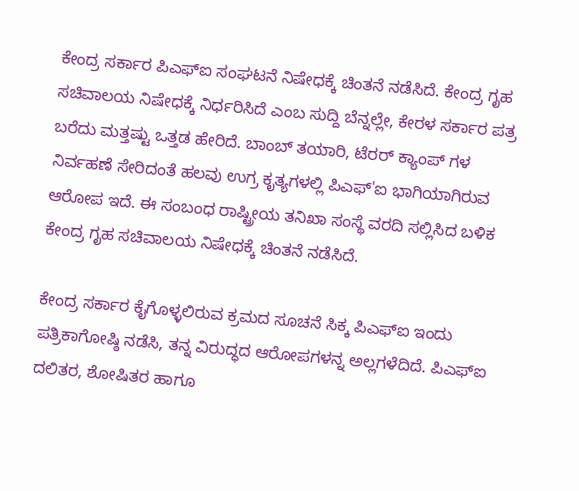ಕೇಂದ್ರ ಸರ್ಕಾರ ಪಿಎಫ್ಐ ಸಂಘಟನೆ ನಿಷೇಧಕ್ಕೆ ಚಿಂತನೆ ನಡೆಸಿದೆ. ಕೇಂದ್ರ ಗೃಹ ಸಚಿವಾಲಯ ನಿಷೇಧಕ್ಕೆ ನಿರ್ಧರಿಸಿದೆ ಎಂಬ ಸುದ್ದಿ ಬೆನ್ನಲ್ಲೇ, ಕೇರಳ ಸರ್ಕಾರ ಪತ್ರ ಬರೆದು ಮತ್ತಷ್ಟು ಒತ್ತಡ ಹೇರಿದೆ. ಬಾಂಬ್ ತಯಾರಿ, ಟೆರರ್ ಕ್ಯಾಂಪ್ ಗಳ ನಿರ್ವಹಣೆ ಸೇರಿದಂತೆ ಹಲವು ಉಗ್ರ ಕೃತ್ಯಗಳಲ್ಲಿ ಪಿಎಫ್'ಐ ಭಾಗಿಯಾಗಿರುವ ಆರೋಪ ಇದೆ. ಈ ಸಂಬಂಧ ರಾಷ್ಟ್ರೀಯ ತನಿಖಾ ಸಂಸ್ಥೆ ವರದಿ ಸಲ್ಲಿಸಿದ ಬಳಿಕ ಕೇಂದ್ರ ಗೃಹ ಸಚಿವಾಲಯ ನಿಷೇಧಕ್ಕೆ ಚಿಂತನೆ ನಡೆಸಿದೆ.

ಕೇಂದ್ರ ಸರ್ಕಾರ ಕೈಗೊಳ್ಳಲಿರುವ ಕ್ರಮದ ಸೂಚನೆ ಸಿಕ್ಕ ಪಿಎಫ್ಐ ಇಂದು ಪತ್ರಿಕಾಗೋಷ್ಠಿ ನಡೆಸಿ, ತನ್ನ ವಿರುದ್ಧದ ಆರೋಪಗಳನ್ನ ಅಲ್ಲಗಳೆದಿದೆ. ಪಿಎಫ್ಐ ದಲಿತರ, ಶೋಷಿತರ ಹಾಗೂ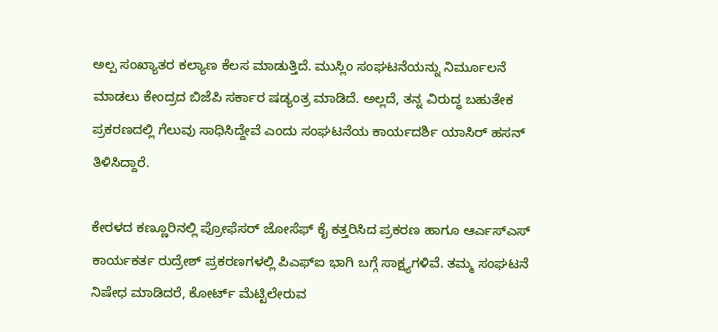ಅಲ್ಪ ಸಂಖ್ಯಾತರ ಕಲ್ಯಾಣ ಕೆಲಸ ಮಾಡುತ್ತಿದೆ. ಮುಸ್ಲಿಂ ಸಂಘಟನೆಯನ್ನು ನಿರ್ಮೂಲನೆ ಮಾಡಲು ಕೇಂದ್ರದ ಬಿಜೆಪಿ ಸರ್ಕಾರ ಷಡ್ಯಂತ್ರ ಮಾಡಿದೆ. ಅಲ್ಲದೆ, ತನ್ನ ವಿರುದ್ಧ ಬಹುತೇಕ ಪ್ರಕರಣದಲ್ಲಿ ಗೆಲುವು ಸಾಧಿಸಿದ್ದೇವೆ ಎಂದು ಸಂಘಟನೆಯ ಕಾರ್ಯದರ್ಶಿ ಯಾಸಿರ್ ಹಸನ್ ತಿಳಿಸಿದ್ದಾರೆ.

ಕೇರಳದ ಕಣ್ಣೂರಿನಲ್ಲಿ ಪ್ರೋಫೆಸರ್ ಜೋಸೆಫ್ ಕೈ ಕತ್ತರಿಸಿದ ಪ್ರಕರಣ ಹಾಗೂ ಆರ್ಎಸ್ಎಸ್ ಕಾರ್ಯಕರ್ತ ರುದ್ರೇಶ್ ಪ್ರಕರಣಗಳಲ್ಲಿ ಪಿಎಫ್ಐ ಭಾಗಿ ಬಗ್ಗೆ ಸಾಕ್ಷ್ಯಗಳಿವೆ. ತಮ್ಮ ಸಂಘಟನೆ ನಿಷೇಧ ಮಾಡಿದರೆ, ಕೋರ್ಟ್ ಮೆಟ್ಟಿಲೇರುವ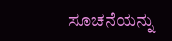ಸೂಚನೆಯನ್ನು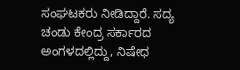ಸಂಘಟಕರು ನೀಡಿದ್ದಾರೆ. ಸದ್ಯ ಚಂಡು ಕೇಂದ್ರ ಸರ್ಕಾರದ ಅಂಗಳದಲ್ಲಿದ್ದು, ನಿಷೇಧ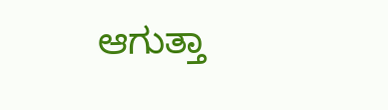ಆಗುತ್ತಾ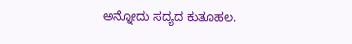ಅನ್ನೋದು ಸದ್ಯದ ಕುತೂಹಲ.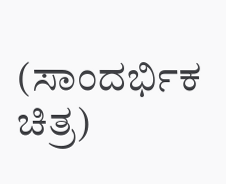(ಸಾಂದರ್ಭಿಕ ಚಿತ್ರ)